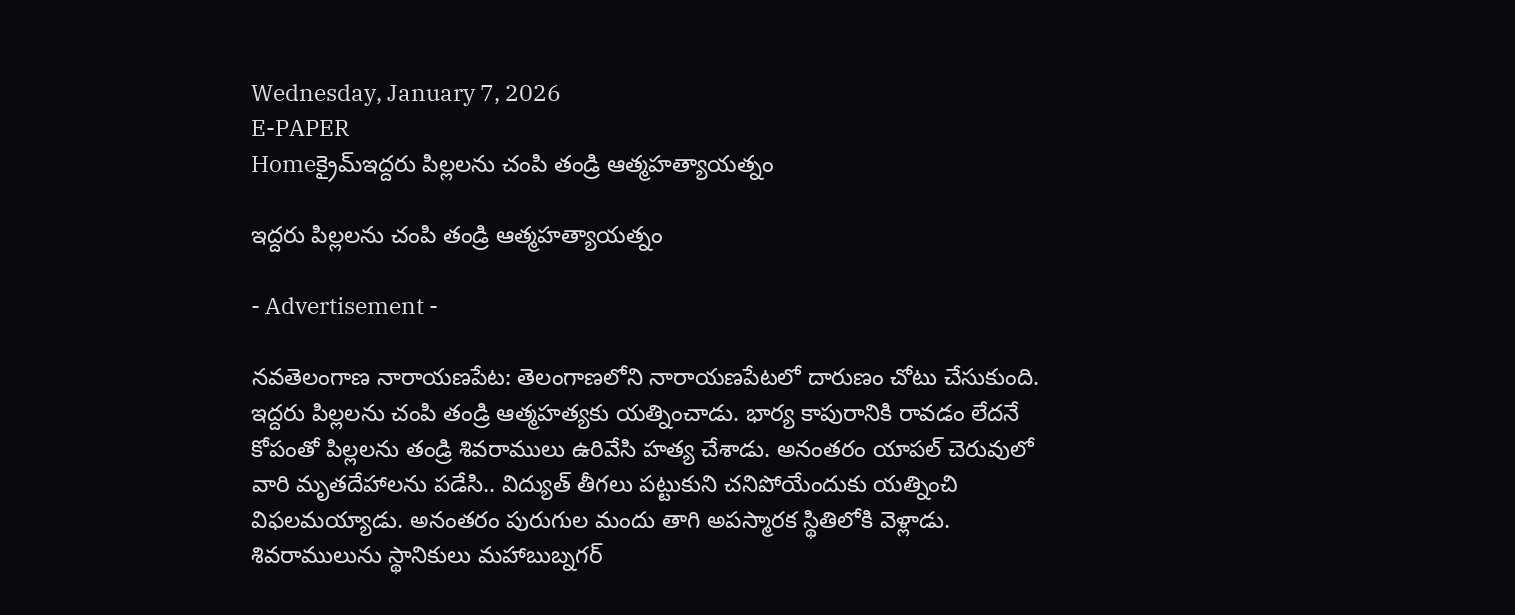Wednesday, January 7, 2026
E-PAPER
Homeక్రైమ్ఇద్దరు పిల్లలను చంపి తండ్రి ఆత్మహత్యాయత్నం

ఇద్దరు పిల్లలను చంపి తండ్రి ఆత్మహత్యాయత్నం

- Advertisement -

నవతెలంగాణ నారాయణపేట: తెలంగాణలోని నారాయణపేటలో దారుణం చోటు చేసుకుంది. ఇద్దరు పిల్లలను చంపి తండ్రి ఆత్మహత్యకు యత్నించాడు. భార్య కాపురానికి రావడం లేదనే కోపంతో పిల్లలను తండ్రి శివరాములు ఉరివేసి హత్య చేశాడు. అనంతరం యాపల్ చెరువులో వారి మృతదేహాలను పడేసి.. విద్యుత్ తీగలు పట్టుకుని చనిపోయేందుకు యత్నించి విఫలమయ్యాడు. అనంతరం పురుగుల మందు తాగి అపస్మారక స్థితిలోకి వెళ్లాడు. శివరాములును స్థానికులు మహాబుబ్నగర్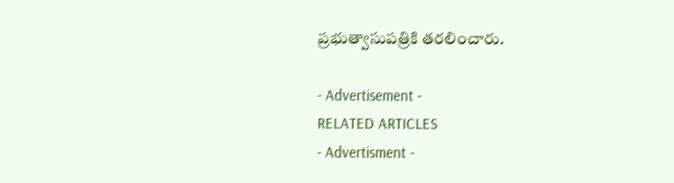ప్రభుత్వాసుపత్రికి తరలించారు.

- Advertisement -
RELATED ARTICLES
- Advertisment -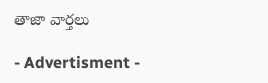తాజా వార్తలు

- Advertisment -